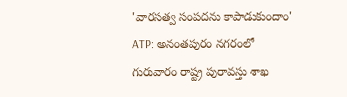'వారసత్వ సంపదను కాపాడుకుందాం'
ATP: అనంతపురం నగరంలో గురువారం రాష్ట్ర పురావస్తు శాఖ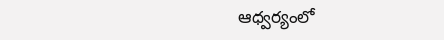ఆధ్వర్యంలో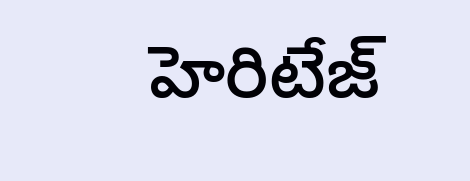హెరిటేజ్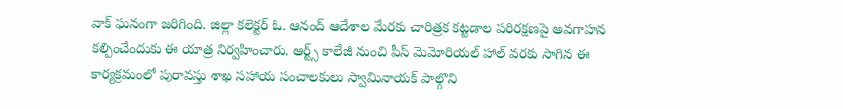వాక్ ఘనంగా జరిగింది. జిల్లా కలెక్టర్ ఓ. ఆనంద్ ఆదేశాల మేరకు చారిత్రక కట్టడాల పరిరక్షణపై అవగాహన కల్పించేందుకు ఈ యాత్ర నిర్వహించారు. ఆర్ట్స్ కాలేజీ నుంచి పీస్ మెమోరియల్ హాల్ వరకు సాగిన ఈ కార్యక్రమంలో పురావస్తు శాఖ సహాయ సంచాలకులు స్వామినాయక్ పాల్గొని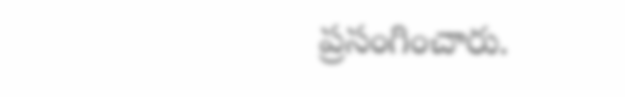ప్రసంగించారు.